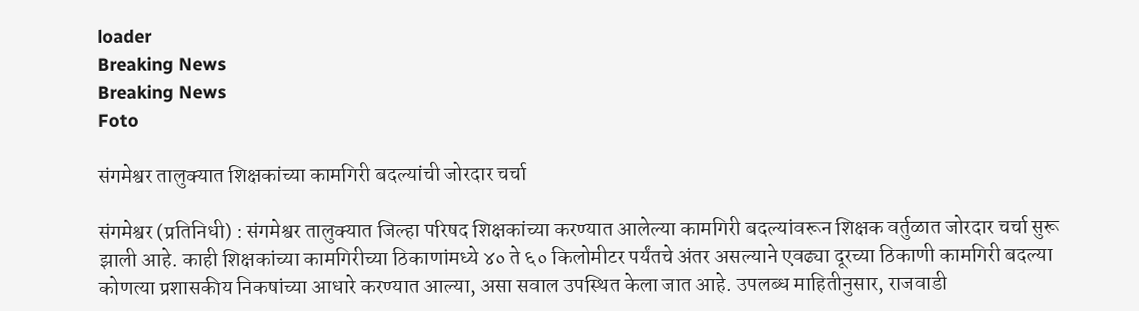loader
Breaking News
Breaking News
Foto

संगमेश्वर तालुक्यात शिक्षकांच्या कामगिरी बदल्यांची जोरदार चर्चा

संगमेश्वर (प्रतिनिधी) : संगमेश्वर तालुक्यात जिल्हा परिषद शिक्षकांच्या करण्यात आलेल्या कामगिरी बदल्यांवरून शिक्षक वर्तुळात जोरदार चर्चा सुरू झाली आहे. काही शिक्षकांच्या कामगिरीच्या ठिकाणांमध्ये ४० ते ६० किलोमीटर पर्यंतचे अंतर असल्याने एवढ्या दूरच्या ठिकाणी कामगिरी बदल्या कोणत्या प्रशासकीय निकषांच्या आधारे करण्यात आल्या, असा सवाल उपस्थित केला जात आहे. उपलब्ध माहितीनुसार, राजवाडी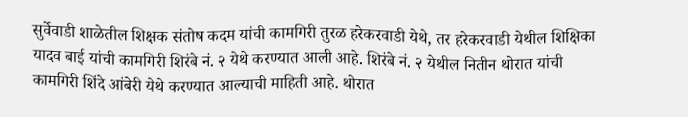सुर्वेवाडी शाळेतील शिक्षक संतोष कदम यांची कामगिरी तुरळ हरेकरवाडी येथे, तर हरेकरवाडी येथील शिक्षिका यादव बाई यांची कामगिरी शिरंबे नं. २ येथे करण्यात आली आहे. शिरंबे नं. २ येथील नितीन थोरात यांची कामगिरी शिंदे आंबेरी येथे करण्यात आल्याची माहिती आहे. थोरात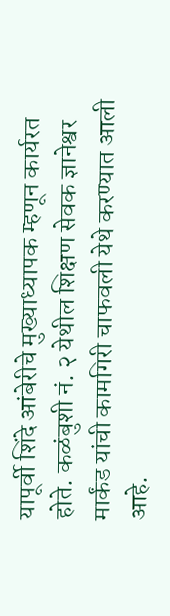यापूर्वी शिंदे आंबेरीचे मुख्याध्यापक म्हणून कार्यरत होते. कळंबुशी नं. २ येथील शिक्षण सेवक ज्ञानेश्वर मार्कंड यांची कामगिरी चाफवली येथे करण्यात आली आहे.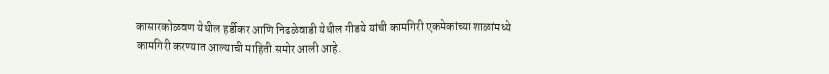कासारकोळवण येथील हर्डीकर आणि निढळेवाडी येथील गीडये यांची कामगिरी एकमेकांच्या शाळांमध्ये कामगिरी करण्यात आल्याची माहिती समोर आली आहे.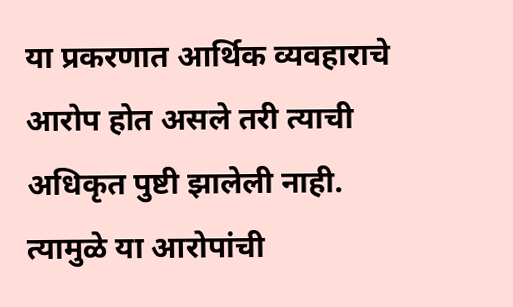या प्रकरणात आर्थिक व्यवहाराचे आरोप होत असले तरी त्याची अधिकृत पुष्टी झालेली नाही. त्यामुळे या आरोपांची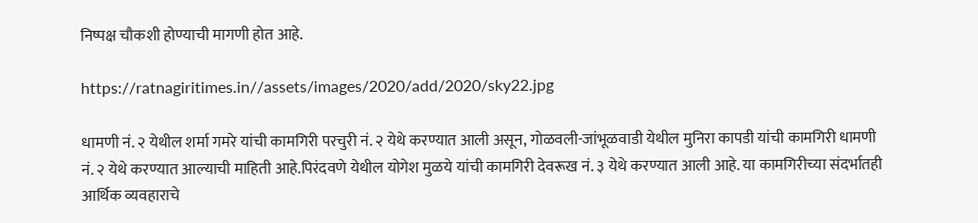निष्पक्ष चौकशी होण्याची मागणी होत आहे.

https://ratnagiritimes.in//assets/images/2020/add/2020/sky22.jpg

धामणी नं. २ येथील शर्मा गमरे यांची कामगिरी परचुरी नं. २ येथे करण्यात आली असून, गोळवली-जांभूळवाडी येथील मुनिरा कापडी यांची कामगिरी धामणी नं. २ येथे करण्यात आल्याची माहिती आहे.पिरंदवणे येथील योगेश मुळये यांची कामगिरी देवरूख नं. ३ येथे करण्यात आली आहे. या कामगिरीच्या संदर्भातही आर्थिक व्यवहाराचे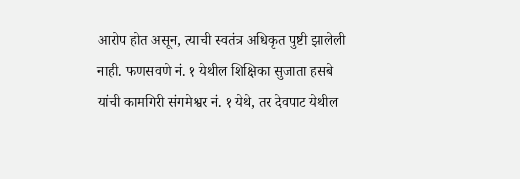आरोप होत असून, त्याची स्वतंत्र अधिकृत पुष्टी झालेली नाही. फणसवणे नं. १ येथील शिक्षिका सुजाता हसबे यांची कामगिरी संगमेश्वर नं. १ येथे, तर देवपाट येथील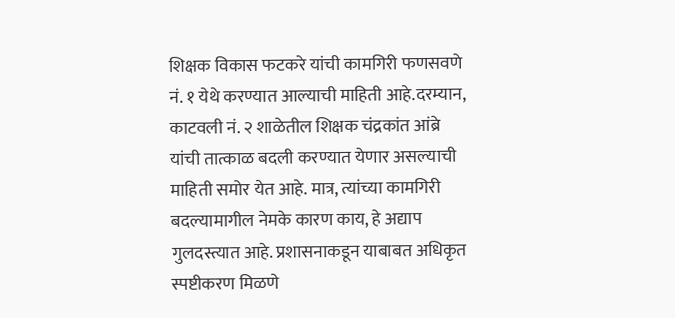शिक्षक विकास फटकरे यांची कामगिरी फणसवणे नं. १ येथे करण्यात आल्याची माहिती आहे.दरम्यान, काटवली नं. २ शाळेतील शिक्षक चंद्रकांत आंब्रे यांची तात्काळ बदली करण्यात येणार असल्याची माहिती समोर येत आहे. मात्र, त्यांच्या कामगिरी बदल्यामागील नेमके कारण काय, हे अद्याप गुलदस्त्यात आहे. प्रशासनाकडून याबाबत अधिकृत स्पष्टीकरण मिळणे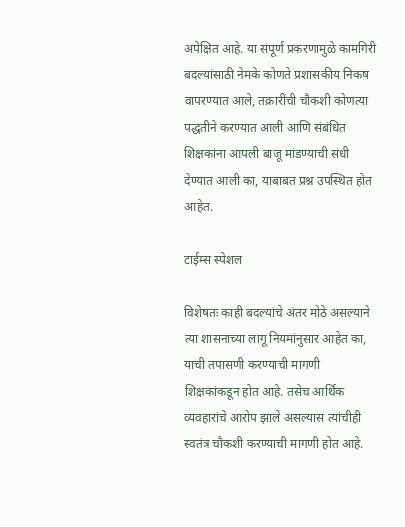अपेक्षित आहे. या संपूर्ण प्रकरणामुळे कामगिरी बदल्यांसाठी नेमके कोणते प्रशासकीय निकष वापरण्यात आले, तक्रारींची चौकशी कोणत्या पद्धतीने करण्यात आली आणि संबंधित शिक्षकांना आपली बाजू मांडण्याची संधी देण्यात आली का, याबाबत प्रश्न उपस्थित होत आहेत.

टाईम्स स्पेशल

विशेषतः काही बदल्यांचे अंतर मोठे असल्याने त्या शासनाच्या लागू नियमांनुसार आहेत का, याची तपासणी करण्याची मागणी शिक्षकांकडून होत आहे. तसेच आर्थिक व्यवहारांचे आरोप झाले असल्यास त्यांचीही स्वतंत्र चौकशी करण्याची मागणी होत आहे.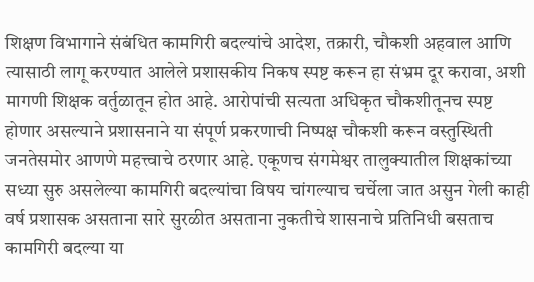शिक्षण विभागाने संबंधित कामगिरी बदल्यांचे आदेश, तक्रारी, चौकशी अहवाल आणि त्यासाठी लागू करण्यात आलेले प्रशासकीय निकष स्पष्ट करून हा संभ्रम दूर करावा, अशी मागणी शिक्षक वर्तुळातून होत आहे. आरोपांची सत्यता अधिकृत चौकशीतूनच स्पष्ट होणार असल्याने प्रशासनाने या संपूर्ण प्रकरणाची निष्पक्ष चौकशी करून वस्तुस्थिती जनतेसमोर आणणे महत्त्वाचे ठरणार आहे. एकूणच संगमेश्वर तालुक्यातील शिक्षकांच्या सध्या सुरु असलेल्या कामगिरी बदल्यांचा विषय चांगल्याच चर्चेला जात असुन गेली काही वर्ष प्रशासक असताना सारे सुरळीत असताना नुकतीचे शासनाचे प्रतिनिधी बसताच कामगिरी बदल्या या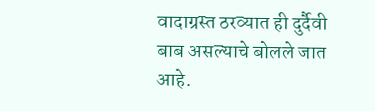वादाग्रस्त ठरव्यात ही दुर्दैवी बाब असल्याचे बोलले जात आहे.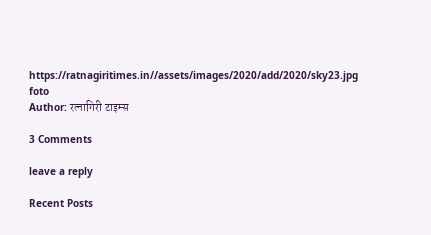https://ratnagiritimes.in//assets/images/2020/add/2020/sky23.jpg
foto
Author: रत्नागिरी टाइम्स

3 Comments

leave a reply

Recent Posts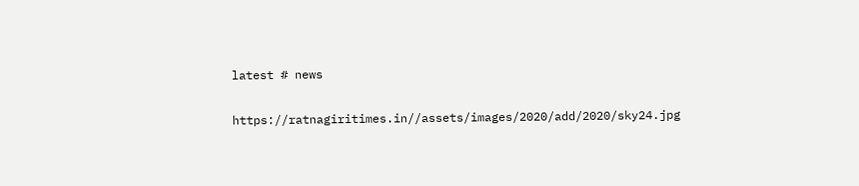latest # news

https://ratnagiritimes.in//assets/images/2020/add/2020/sky24.jpg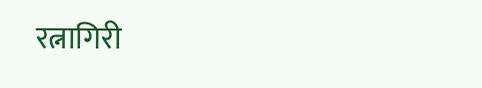रत्नागिरी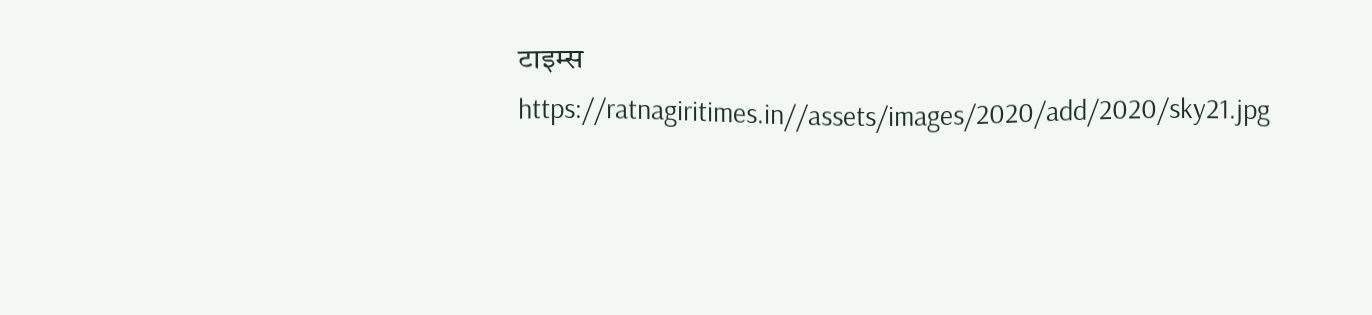टाइम्स
https://ratnagiritimes.in//assets/images/2020/add/2020/sky21.jpg